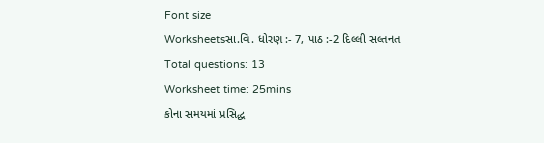Font size
Worksheetsસા.વિ. ધોરણ :- 7, પાઠ :-2 દિલ્લી સલ્તનત
Total questions: 13
Worksheet time: 25mins
કોના સમયમાં પ્રસિદ્ધ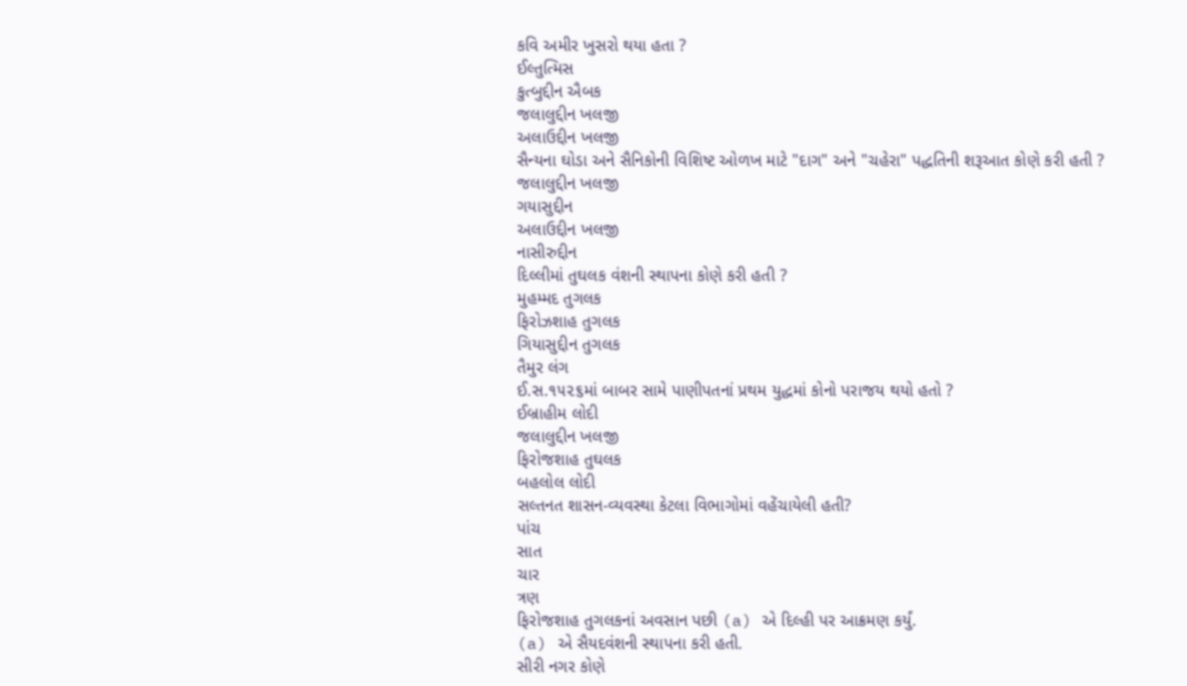કવિ અમીર ખુસરો થયા હતા ?
ઈલ્તુત્મિસ
કુત્બુદ્દીન ઐબક
જલાલુદ્દીન ખલજી
અલાઉદ્દીન ખલજી
સૈન્યના ઘોડા અને સૈનિકોની વિશિષ્ટ ઓળખ માટે "દાગ" અને "ચહેરા" પદ્ધતિની શરૂઆત કોણે કરી હતી ?
જલાલુદ્દીન ખલજી
ગયાસુદ્દીન
અલાઉદ્દીન ખલજી
નાસીરુદ્દીન
દિલ્લીમાં તુઘલક વંશની સ્થાપના કોણે કરી હતી ?
મુહમ્મદ તુગલક
ફિરોઝશાહ તુગલક
ગિયાસુદ્દીન તુગલક
તૈમુર લંગ
ઈ.સ.૧૫૨૬માં બાબર સામે પાણીપતનાં પ્રથમ યુદ્ધમાં કોનો પરાજય થયો હતો ?
ઈબ્રાહીમ લોદી
જલાલુદ્દીન ખલજી
ફિરોજશાહ તુઘલક
બહલોલ લોદી
સલ્તનત શાસન-વ્યવસ્થા કેટલા વિભાગોમાં વહેંચાયેલી હતી?
પાંચ
સાત
ચાર
ત્રણ
ફિરોજશાહ તુગલકનાં અવસાન પછી (a) એ દિલ્હી પર આક્રમણ કર્યું.
(a) એ સૈયદવંશની સ્થાપના કરી હતી.
સીરી નગર કોણે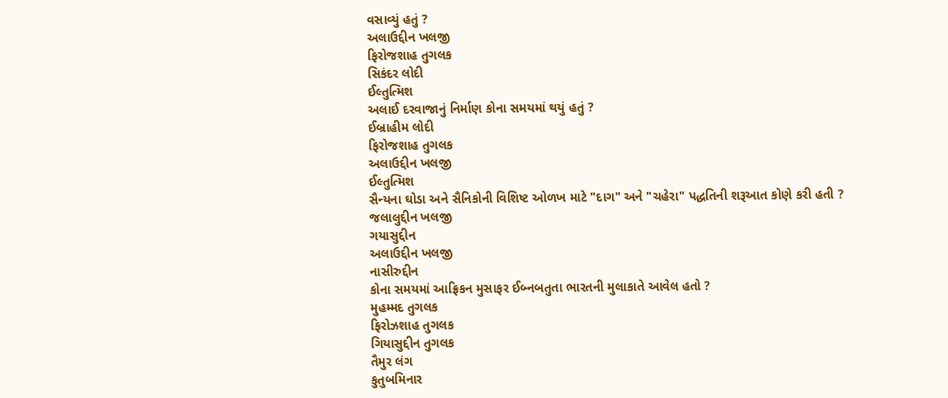વસાવ્યું હતું ?
અલાઉદ્દીન ખલજી
ફિરોજશાહ તુગલક
સિકંદર લોદી
ઈલ્તુત્મિશ
અલાઈ દરવાજાનું નિર્માણ કોના સમયમાં થયું હતું ?
ઈબ્રાહીમ લોદી
ફિરોજશાહ તુગલક
અલાઉદ્દીન ખલજી
ઈલ્તુત્મિશ
સૈન્યના ઘોડા અને સૈનિકોની વિશિષ્ટ ઓળખ માટે "દાગ" અને "ચહેરા" પદ્ધતિની શરૂઆત કોણે કરી હતી ?
જલાલુદ્દીન ખલજી
ગયાસુદ્દીન
અલાઉદ્દીન ખલજી
નાસીરુદ્દીન
કોના સમયમાં આફ્રિકન મુસાફર ઈબ્નબતુતા ભારતની મુલાકાતે આવેલ હતો ?
મુહમ્મદ તુગલક
ફિરોઝશાહ તુગલક
ગિયાસુદ્દીન તુગલક
તૈમુર લંગ
કુતુબમિનાર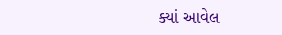ક્યાં આવેલ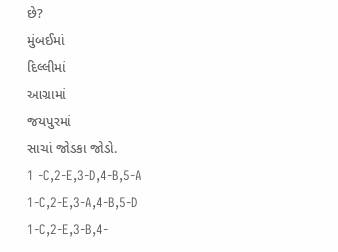છે?
મુંબઈમાં
દિલ્લીમાં
આગ્રામાં
જયપુરમાં
સાચાં જોડકા જોડો.
1 -C,2-E,3-D,4-B,5-A
1-C,2-E,3-A,4-B,5-D
1-C,2-E,3-B,4-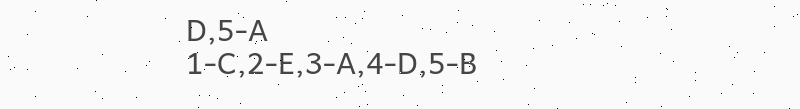D,5-A
1-C,2-E,3-A,4-D,5-B